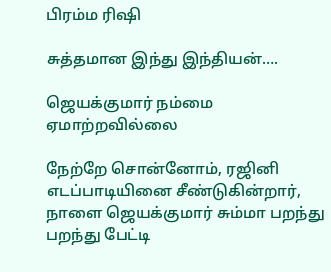பிரம்ம ரிஷி

சுத்தமான இந்து இந்தியன்….

ஜெயக்குமார் நம்மை ஏமாற்றவில்லை

நேற்றே சொன்னோம், ரஜினி எடப்பாடியினை சீண்டுகின்றார், நாளை ஜெயக்குமார் சும்மா பறந்து பறந்து பேட்டி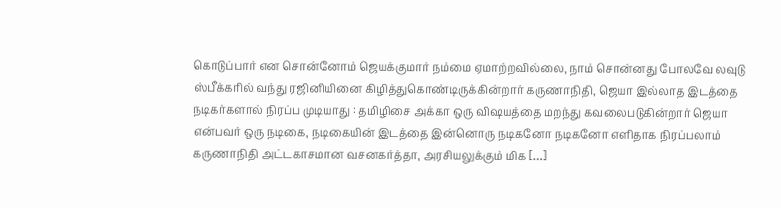கொடுப்பார் என சொன்னோம் ஜெயக்குமார் நம்மை ஏமாற்றவில்லை, நாம் சொன்னது போலவே லவுடு ஸ்பீக்கரில் வந்து ரஜினியினை கிழித்துகொண்டிருக்கின்றார் கருணாநிதி, ஜெயா இல்லாத இடத்தை நடிகர்களால் நிரப்ப முடியாது : தமிழிசை அக்கா ஒரு விஷயத்தை மறந்து கவலைபடுகின்றார் ஜெயா என்பவர் ஒரு நடிகை, நடிகையின் இடத்தை இன்னொரு நடிகனோ நடிகனோ எளிதாக நிரப்பலாம் கருணாநிதி அட்டகாசமான வசனகர்த்தா, அரசியலுக்கும் மிக […]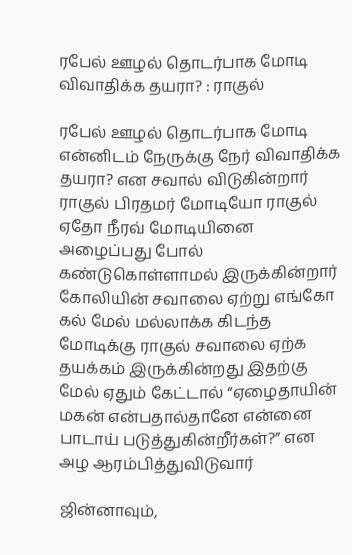ரபேல் ஊழல் தொடர்பாக மோடி விவாதிக்க தயரா? : ராகுல்

ரபேல் ஊழல் தொடர்பாக மோடி என்னிடம் நேருக்கு நேர் விவாதிக்க தயரா? என சவால் விடுகின்றார் ராகுல் பிரதமர் மோடியோ ராகுல் ஏதோ நீரவ் மோடியினை அழைப்பது போல் கண்டுகொள்ளாமல் இருக்கின்றார் கோலியின் சவாலை ஏற்று எங்கோ கல் மேல் மல்லாக்க கிடந்த மோடிக்கு ராகுல் சவாலை ஏற்க தயக்கம் இருக்கின்றது இதற்கு மேல் ஏதும் கேட்டால் “ஏழைதாயின் மகன் என்பதால்தானே என்னை பாடாய் படுத்துகின்றீர்கள்?” என அழ ஆரம்பித்துவிடுவார்

ஜின்னாவும்,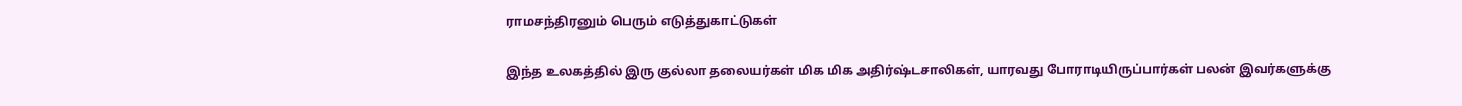ராமசந்திரனும் பெரும் எடுத்துகாட்டுகள்

இந்த உலகத்தில் இரு குல்லா தலையர்கள் மிக மிக அதிர்ஷ்டசாலிகள், யாரவது போராடியிருப்பார்கள் பலன் இவர்களுக்கு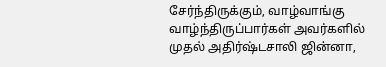சேர்ந்திருக்கும், வாழ்வாங்கு வாழ்ந்திருப்பார்கள் அவர்களில் முதல் அதிர்ஷ்டசாலி ஜின்னா,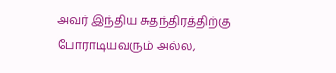அவர் இந்திய சுதந்திரத்திற்கு போராடியவரும் அல்ல,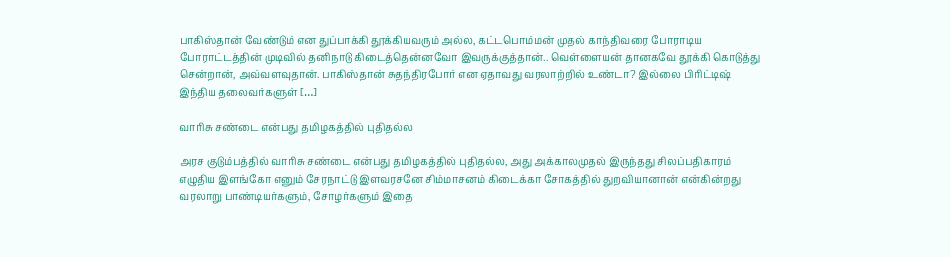பாகிஸ்தான் வேண்டும் என துப்பாக்கி தூக்கியவரும் அல்ல, கட்டபொம்மன் முதல் காந்திவரை போராடிய போராட்டத்தின் முடிவில் தனிநாடு கிடைத்தென்னவோ இவருக்குத்தான்.. வெள்ளையன் தானகவே தூக்கி கொடுத்து சென்றான், அவ்வளவுதான். பாகிஸ்தான் சுதந்திரபோர் என ஏதாவது வரலாற்றில் உண்டா? இல்லை பிரிட்டிஷ் இந்திய தலைவர்களுள் […]

வாரிசு சண்டை என்பது தமிழகத்தில் புதிதல்ல

அரச‌ குடும்பத்தில் வாரிசு சண்டை என்பது தமிழகத்தில் புதிதல்ல, அது அக்காலமுதல் இருந்தது சிலப்பதிகாரம் எழுதிய இளங்கோ எனும் சேரநாட்டு இளவரசனே சிம்மாசனம் கிடைக்கா சோகத்தில் துறவியானான் என்கின்றது வரலாறு பாண்டியர்களும், சோழர்களும் இதை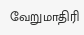வேறுமாதிரி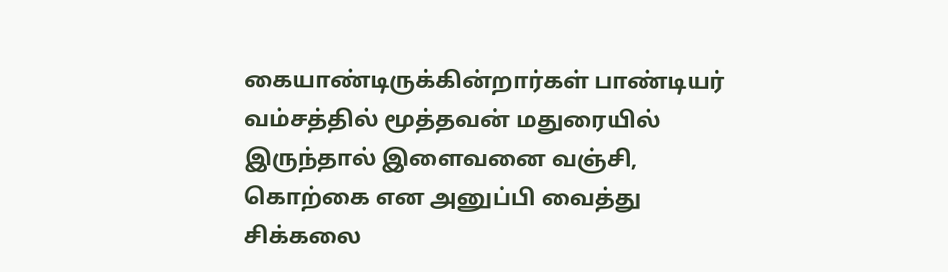கையாண்டிருக்கின்றார்கள் பாண்டியர் வம்சத்தில் மூத்தவன் மதுரையில் இருந்தால் இளைவனை வஞ்சி, கொற்கை என அனுப்பி வைத்து சிக்கலை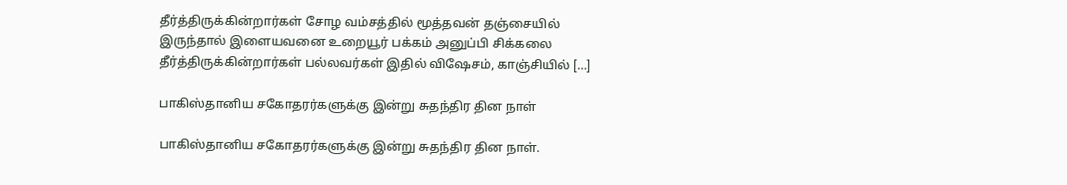தீர்த்திருக்கின்றார்கள் சோழ வம்சத்தில் மூத்தவன் தஞ்சையில் இருந்தால் இளையவனை உறையூர் பக்கம் அனுப்பி சிக்கலை தீர்த்திருக்கின்றார்கள் பல்லவர்கள் இதில் விஷேசம், காஞ்சியில் […]

பாகிஸ்தானிய சகோதரர்களுக்கு இன்று சுதந்திர தின‌ நாள்

பாகிஸ்தானிய சகோதரர்களுக்கு இன்று சுதந்திர தின‌ நாள்.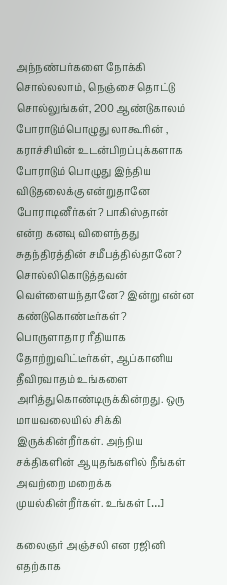அந்நண்பர்களை நோக்கி சொல்லலாம், நெஞ்சை தொட்டு சொல்லுங்கள், 200 ஆண்டுகாலம் போராடும்பொழுது லாகூரின் , கராச்சியின் உடன்பிறப்புக்களாக போராடும் பொழுது இந்திய விடுதலைக்கு என்றுதானே போராடினீர்கள்? பாகிஸ்தான் என்ற கனவு விளைந்தது சுதந்திரத்தின் சமீபத்தில்தானே? சொல்லிகொடுத்தவன் வெள்ளையந்தானே? இன்று என்ன கண்டுகொண்டீர்கள்? பொருளாதார ரீதியாக தோற்றுவிட்டீர்கள், ஆப்கானிய தீவிரவாதம் உங்களை அரித்துகொண்டிருக்கின்றது. ஒரு மாயவலையில் சிக்கி இருக்கின்றீர்கள். அந்நிய சக்திகளின் ஆயுதங்களில் நீங்கள் அவற்றை மறைக்க முயல்கின்றீர்கள். உங்கள் […]

கலைஞர் அஞ்சலி என ரஜினி எதற்காக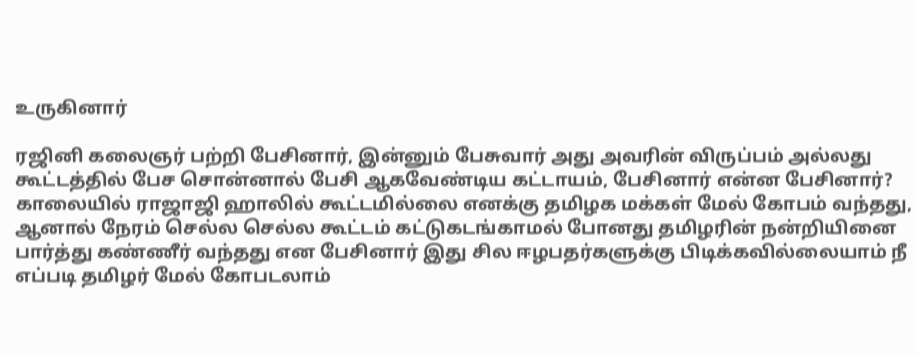உருகினார்

ரஜினி கலைஞர் பற்றி பேசினார், இன்னும் பேசுவார் அது அவரின் விருப்பம் அல்லது கூட்டத்தில் பேச சொன்னால் பேசி ஆகவேண்டிய கட்டாயம், பேசினார் என்ன பேசினார்? காலையில் ராஜாஜி ஹாலில் கூட்டமில்லை எனக்கு தமிழக மக்கள் மேல் கோபம் வந்தது, ஆனால் நேரம் செல்ல செல்ல கூட்டம் கட்டுகடங்காமல் போனது தமிழரின் நன்றியினை பார்த்து கண்ணீர் வந்தது என பேசினார் இது சில ஈழபதர்களுக்கு பிடிக்கவில்லையாம் நீ எப்படி தமிழர் மேல் கோபடலாம்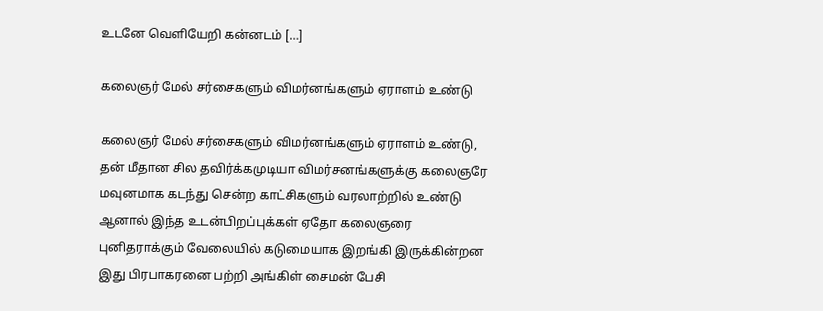உடனே வெளியேறி கன்னடம் […]

கலைஞர் மேல் சர்சைகளும் விமர்னங்களும் ஏராளம் உண்டு

கலைஞர் மேல் சர்சைகளும் விமர்னங்களும் ஏராளம் உண்டு, தன் மீதான சில தவிர்க்கமுடியா விமர்சனங்களுக்கு கலைஞரே மவுனமாக கடந்து சென்ற காட்சிகளும் வரலாற்றில் உண்டு ஆனால் இந்த உடன்பிறப்புக்கள் ஏதோ கலைஞரை புனிதராக்கும் வேலையில் கடுமையாக இறங்கி இருக்கின்றன‌ இது பிரபாகரனை பற்றி அங்கிள் சைமன் பேசி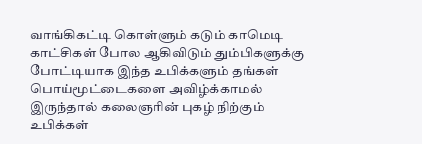வாங்கிகட்டி கொள்ளும் கடும் காமெடி காட்சிகள் போல ஆகிவிடும் தும்பிகளுக்கு போட்டியாக இந்த உபிக்களும் தங்கள் பொய்மூட்டைகளை அவிழ்க்காமல் இருந்தால் கலைஞரின் புகழ் நிற்கும் உபிக்கள்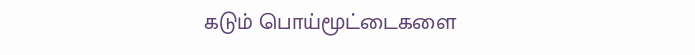கடும் பொய்மூட்டைகளை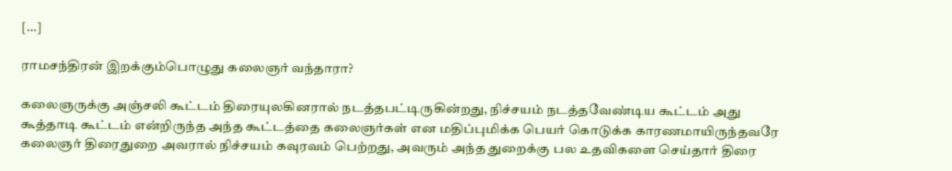[…]

ராமசந்திரன் இறக்கும்பொழுது கலைஞர் வந்தாரா?

கலைஞருக்கு அஞ்சலி கூட்டம் திரையுலகினரால் நடத்தபட்டிருகின்றது, நிச்சயம் நடத்தவேண்டிய கூட்டம் அது கூத்தாடி கூட்டம் என்றிருந்த அந்த கூட்டத்தை கலைஞர்கள் என மதிப்புமிக்க பெயர் கொடுக்க காரணமாயிருந்தவரே கலைஞர் திரைதுறை அவரால் நிச்சயம் கவுரவம் பெற்றது, அவரும் அந்த துறைக்கு பல உதவிகளை செய்தார் திரை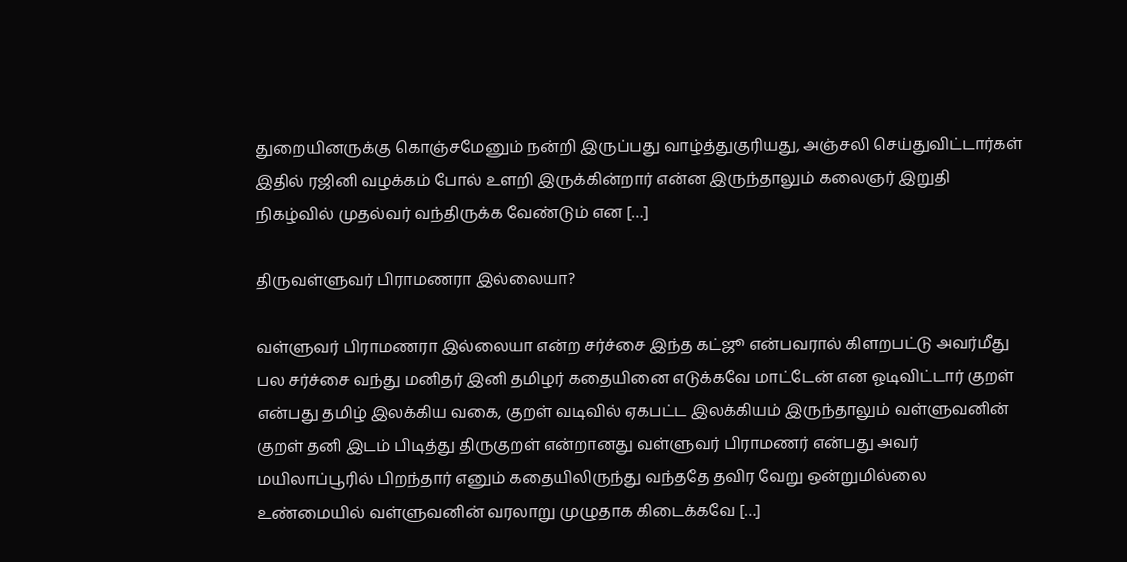துறையினருக்கு கொஞ்சமேனும் நன்றி இருப்பது வாழ்த்துகுரியது, அஞ்சலி செய்துவிட்டார்கள் இதில் ரஜினி வழக்கம் போல் உளறி இருக்கின்றார் என்ன இருந்தாலும் கலைஞர் இறுதி நிகழ்வில் முதல்வர் வந்திருக்க வேண்டும் என […]

திருவள்ளுவர் பிராமணரா இல்லையா?

வள்ளுவர் பிராமணரா இல்லையா என்ற சர்ச்சை இந்த கட்ஜூ என்பவரால் கிளறபட்டு அவர்மீது பல சர்ச்சை வந்து மனிதர் இனி தமிழர் கதையினை எடுக்கவே மாட்டேன் என ஓடிவிட்டார் குறள் என்பது தமிழ் இலக்கிய வகை, குறள் வடிவில் ஏகபட்ட இலக்கியம் இருந்தாலும் வள்ளுவனின் குறள் தனி இடம் பிடித்து திருகுறள் என்றானது வள்ளுவர் பிராமணர் என்பது அவர் மயிலாப்பூரில் பிறந்தார் எனும் கதையிலிருந்து வந்ததே தவிர வேறு ஒன்றுமில்லை உண்மையில் வள்ளுவனின் வரலாறு முழுதாக கிடைக்கவே […]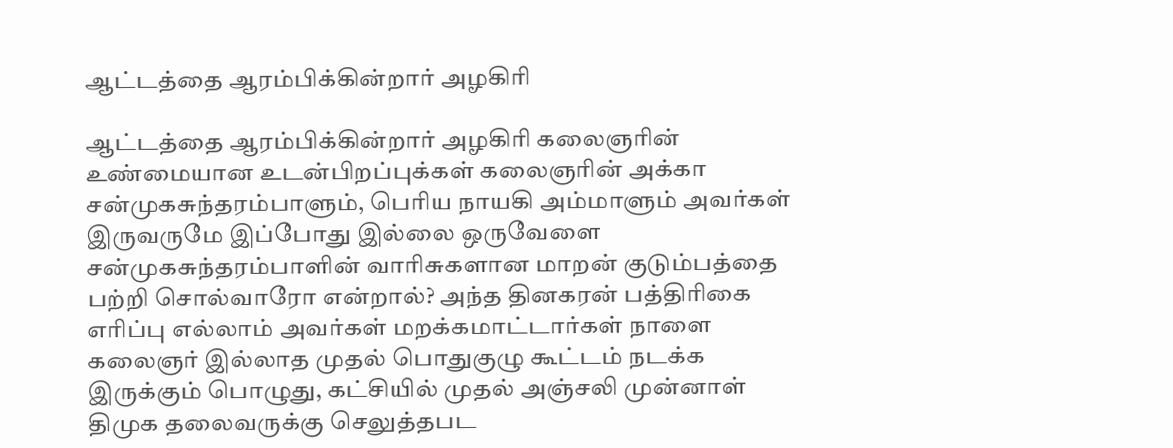ஆட்டத்தை ஆரம்பிக்கின்றார் அழகிரி

ஆட்டத்தை ஆரம்பிக்கின்றார் அழகிரி கலைஞரின் உண்மையான உடன்பிறப்புக்கள் கலைஞரின் அக்கா சன்முகசுந்தரம்பாளும், பெரிய நாயகி அம்மாளும் அவர்கள் இருவருமே இப்போது இல்லை ஒருவேளை சன்முகசுந்தரம்பாளின் வாரிசுகளான மாறன் குடும்பத்தை பற்றி சொல்வாரோ என்றால்? அந்த தினகரன் பத்திரிகை எரிப்பு எல்லாம் அவர்கள் மறக்கமாட்டார்கள் நாளை கலைஞர் இல்லாத முதல் பொதுகுழு கூட்டம் நடக்க இருக்கும் பொழுது, கட்சியில் முதல் அஞ்சலி முன்னாள் திமுக தலைவருக்கு செலுத்தபட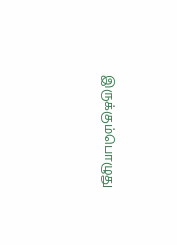இருக்கும்பொழுது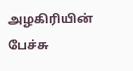அழகிரியின் பேச்சு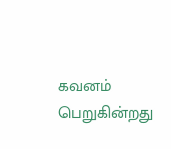கவனம் பெறுகின்றது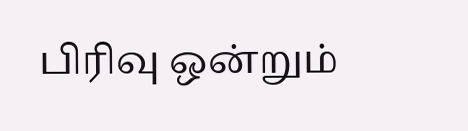பிரிவு ஒன்றும்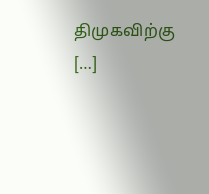திமுகவிற்கு […]